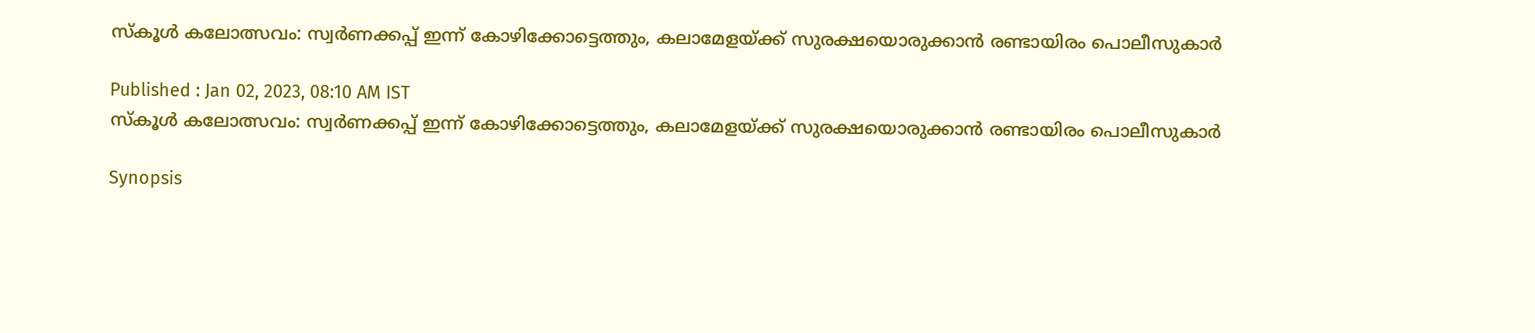സ്കൂൾ കലോത്സവം: സ്വർണക്കപ്പ് ഇന്ന് കോഴിക്കോട്ടെത്തും, കലാമേളയ്ക്ക് സുരക്ഷയൊരുക്കാൻ രണ്ടായിരം പൊലീസുകാർ

Published : Jan 02, 2023, 08:10 AM IST
സ്കൂൾ കലോത്സവം: സ്വർണക്കപ്പ് ഇന്ന് കോഴിക്കോട്ടെത്തും, കലാമേളയ്ക്ക് സുരക്ഷയൊരുക്കാൻ രണ്ടായിരം പൊലീസുകാർ

Synopsis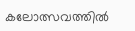കലോത്സവത്തിൽ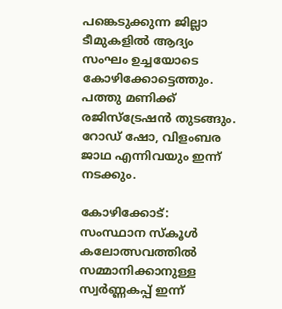പങ്കെടുക്കുന്ന ജില്ലാ ടീമുകളിൽ ആദ്യം സംഘം ഉച്ചയോടെ കോഴിക്കോട്ടെത്തും. പത്തു മണിക്ക് രജിസ്ട്രേഷൻ തുടങ്ങും. റോഡ് ഷോ, വിളംബര ജാഥ എന്നിവയും ഇന്ന് നടക്കും.

കോഴിക്കോട്: സംസ്ഥാന സ്കൂൾ കലോത്സവത്തിൽ സമ്മാനിക്കാനുള്ള സ്വർണ്ണകപ്പ് ഇന്ന്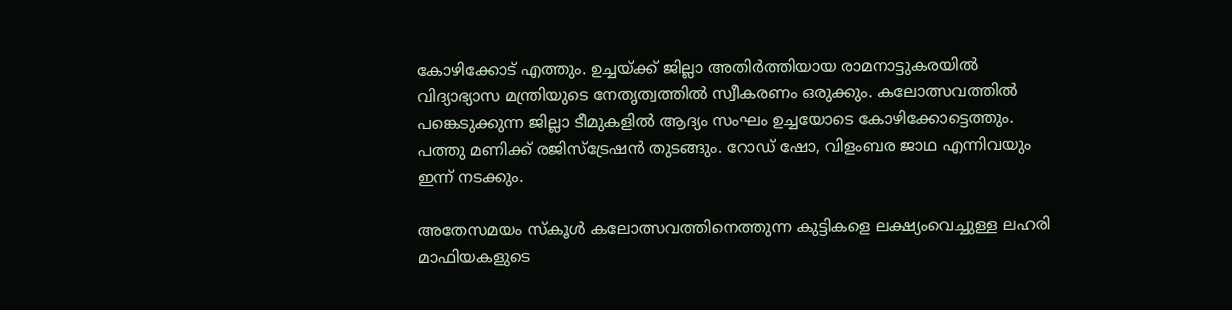കോഴിക്കോട് എത്തും. ഉച്ചയ്ക്ക് ജില്ലാ അതിർത്തിയായ രാമനാട്ടുകരയിൽ വിദ്യാഭ്യാസ മന്ത്രിയുടെ നേതൃത്വത്തിൽ സ്വീകരണം ഒരുക്കും. കലോത്സവത്തിൽ പങ്കെടുക്കുന്ന ജില്ലാ ടീമുകളിൽ ആദ്യം സംഘം ഉച്ചയോടെ കോഴിക്കോട്ടെത്തും. പത്തു മണിക്ക് രജിസ്ട്രേഷൻ തുടങ്ങും. റോഡ് ഷോ, വിളംബര ജാഥ എന്നിവയും ഇന്ന് നടക്കും.

അതേസമയം സ്കൂൾ കലോത്സവത്തിനെത്തുന്ന കുട്ടികളെ ലക്ഷ്യംവെച്ചുള്ള ലഹരി മാഫിയകളുടെ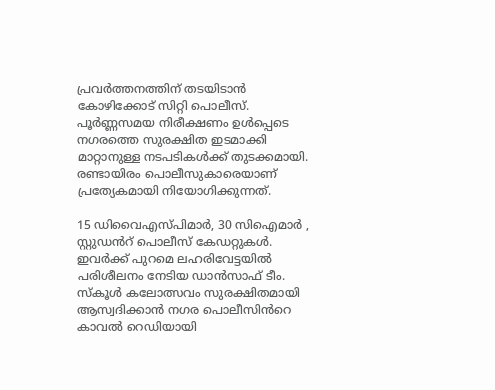പ്രവർത്തനത്തിന് തടയിടാൻ കോഴിക്കോട് സിറ്റി പൊലീസ്. പൂർണ്ണസമയ നിരീക്ഷണം ഉൾപ്പെടെ നഗരത്തെ സുരക്ഷിത ഇടമാക്കി മാറ്റാനുള്ള നടപടികൾക്ക് തുടക്കമായി. രണ്ടായിരം പൊലീസുകാരെയാണ് പ്രത്യേകമായി നിയോഗിക്കുന്നത്.

15 ഡിവൈഎസ്പിമാർ, 30 സിഐമാർ , സ്റ്റുഡൻറ് പൊലീസ് കേഡറ്റുകൾ. ഇവർക്ക് പുറമെ ലഹരിവേട്ടയിൽ പരിശീലനം നേടിയ ഡാൻസാഫ് ടീം. സ്കൂൾ കലോത്സവം സുരക്ഷിതമായി ആസ്വദിക്കാൻ നഗര പൊലീസിൻറെ കാവൽ റെഡിയായി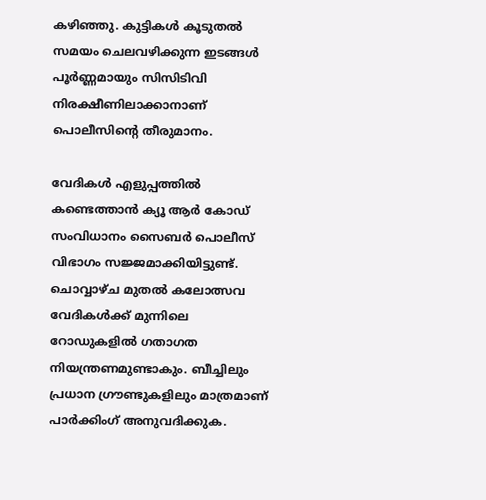കഴിഞ്ഞു. കുട്ടികൾ കൂടുതൽ സമയം ചെലവഴിക്കുന്ന ഇടങ്ങൾ പൂർണ്ണമായും സിസിടിവി നിരക്ഷീണിലാക്കാനാണ് പൊലീസിൻ്റെ തീരുമാനം.

വേദികൾ എളുപ്പത്തിൽ കണ്ടെത്താൻ ക്യൂ ആർ കോഡ് സംവിധാനം സൈബർ പൊലീസ് വിഭാഗം സജ്ജമാക്കിയിട്ടുണ്ട്. ചൊവ്വാഴ്ച മുതൽ കലോത്സവ വേദികൾക്ക് മുന്നിലെ റോഡുകളിൽ ഗതാഗത നിയന്ത്രണമുണ്ടാകും. ബീച്ചിലും പ്രധാന ഗ്രൗണ്ടുകളിലും മാത്രമാണ് പാർക്കിംഗ് അനുവദിക്കുക.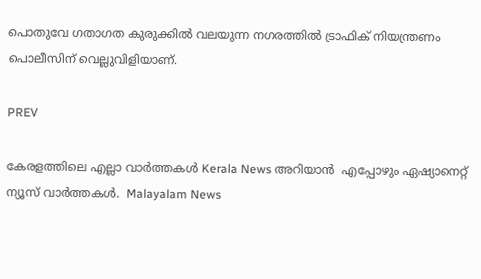പൊതുവേ ഗതാഗത കുരുക്കിൽ വലയുന്ന നഗരത്തിൽ ട്രാഫിക് നിയന്ത്രണം പൊലീസിന് വെല്ലുവിളിയാണ്.

PREV

കേരളത്തിലെ എല്ലാ വാർത്തകൾ Kerala News അറിയാൻ  എപ്പോഴും ഏഷ്യാനെറ്റ് ന്യൂസ് വാർത്തകൾ.  Malayalam News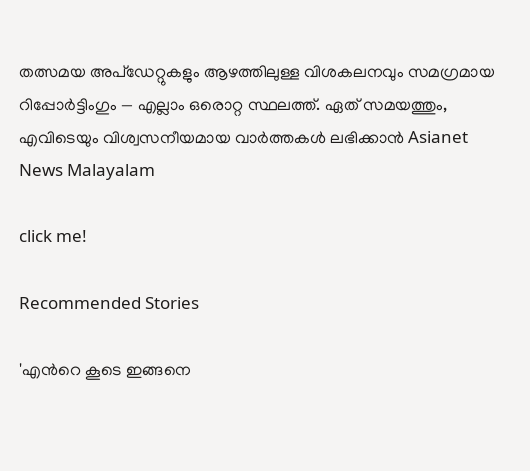തത്സമയ അപ്‌ഡേറ്റുകളും ആഴത്തിലുള്ള വിശകലനവും സമഗ്രമായ റിപ്പോർട്ടിംഗും — എല്ലാം ഒരൊറ്റ സ്ഥലത്ത്. ഏത് സമയത്തും, എവിടെയും വിശ്വസനീയമായ വാർത്തകൾ ലഭിക്കാൻ Asianet News Malayalam

click me!

Recommended Stories

'എന്‍റെ കൂടെ ഇങ്ങനെ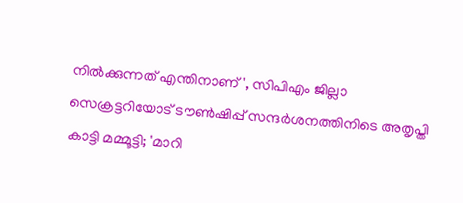നിൽക്കുന്നത് എന്തിനാണ്', സിപിഎം ജില്ലാ സെക്രട്ടറിയോട് ടൗൺഷിപ്പ് സന്ദർശനത്തിനിടെ അതൃപ്തി കാട്ടി മമ്മൂട്ടി; 'മാറി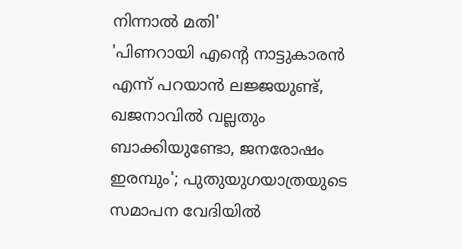നിന്നാൽ മതി'
'പിണറായി എന്‍റെ നാട്ടുകാരൻ എന്ന് പറയാൻ ലജ്ജയുണ്ട്, ഖജനാവിൽ വല്ലതും ബാക്കിയുണ്ടോ, ജനരോഷം ഇരമ്പും'; പുതുയുഗയാത്രയുടെ സമാപന വേദിയിൽ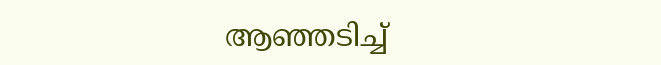ആഞ്ഞടിച്ച്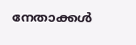നേതാക്കൾ